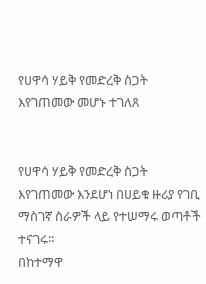የሀዋሳ ሃይቅ የመድረቅ ስጋት እየገጠመው መሆኑ ተገለጸ


የሀዋሳ ሃይቅ የመድረቅ ስጋት እየገጠመው እንደሆነ በሀይቁ ዙሪያ የገቢ ማስገኛ ስራዎች ላይ የተሠማሩ ወጣቶች ተናገሩ፡፡
በከተማዋ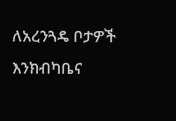ለአረንጓዴ ቦታዎች እንክብካቤና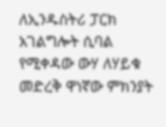ለኢንዱስትሪ ፓርክ  አገልግሎት ሲባል  የሚቀዳው ውሃ ለሃይቁ መድረቅ ዋነኛው ምክንያት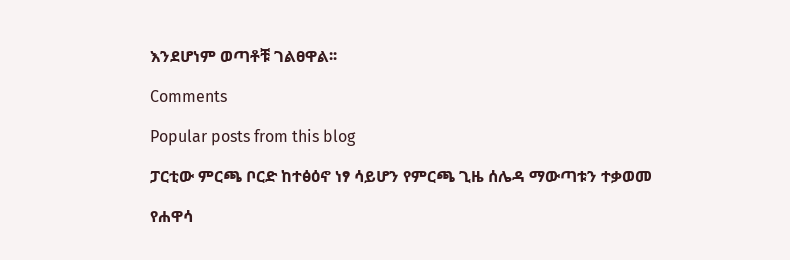እንደሆነም ወጣቶቹ ገልፀዋል፡፡

Comments

Popular posts from this blog

ፓርቲው ምርጫ ቦርድ ከተፅዕኖ ነፃ ሳይሆን የምርጫ ጊዜ ሰሌዳ ማውጣቱን ተቃወመ

የሐዋሳ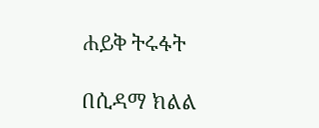ሐይቅ ትሩፋት

በሲዳማ ክልል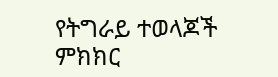የትግራይ ተወላጆች ምክክር